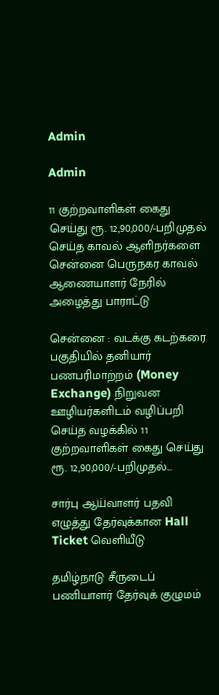Admin

Admin

11 குற்றவாளிகள் கைது செய்து ரூ. 12,90,000/-பறிமுதல் செய்த காவல் ஆளிநர்களை சென்னை பெருநகர காவல் ஆணையாளர் நேரில் அழைத்து பாராட்டு

சென்னை : வடக்கு கடற்கரை பகுதியில் தனியார் பணபரிமாற்றம் (Money Exchange) நிறுவன ஊழியர்களிடம் வழிப்பறி செய்த வழக்கில் 11 குற்றவாளிகள் கைது செய்து ரூ. 12,90,000/-பறிமுதல்...

சார்பு ஆய்வாளர் பதவி எழுத்து தேர்வுக்கான Hall Ticket வெளியீடு

தமிழ்நாடு சீருடைப் பணியாளர் தேர்வுக் குழுமம்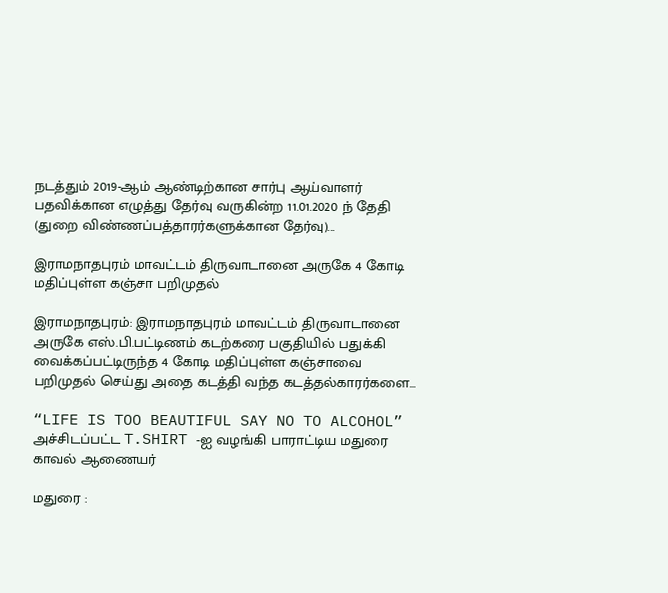நடத்தும் 2019-ஆம் ஆண்டிற்கான சார்பு ஆய்வாளர் பதவிக்கான எழுத்து தேர்வு வருகின்ற 11.01.2020 ந் தேதி (துறை விண்ணப்பத்தாரர்களுக்கான தேர்வு)...

இராமநாதபுரம் மாவட்டம் திருவாடானை அருகே 4 கோடி மதிப்புள்ள கஞ்சா பறிமுதல்

இராமநாதபுரம்: இராமநாதபுரம் மாவட்டம் திருவாடானை அருகே எஸ்.பி.பட்டிணம் கடற்கரை பகுதியில் பதுக்கி வைக்கப்பட்டிருந்த 4 கோடி மதிப்புள்ள கஞ்சாவை பறிமுதல் செய்து அதை கடத்தி வந்த கடத்தல்காரர்களை...

“LIFE IS TOO BEAUTIFUL SAY NO TO ALCOHOL” அச்சிடப்பட்ட T.SHIRT -ஐ வழங்கி பாராட்டிய மதுரை காவல் ஆணையர்

மதுரை :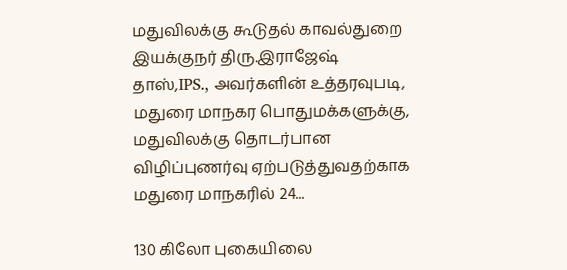மதுவிலக்கு கூடுதல் காவல்துறை இயக்குநர் திரு.இராஜேஷ் தாஸ்,IPS., அவர்களின் உத்தரவுபடி, மதுரை மாநகர பொதுமக்களுக்கு, மதுவிலக்கு தொடர்பான விழிப்புணர்வு ஏற்படுத்துவதற்காக மதுரை மாநகரில் 24...

130 கிலோ புகையிலை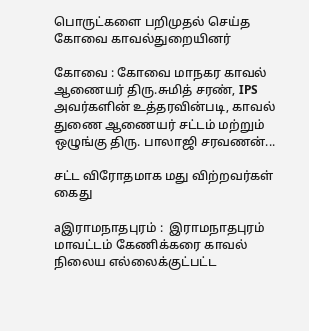பொருட்களை பறிமுதல் செய்த கோவை காவல்துறையினர்

கோவை : கோவை மாநகர காவல் ஆணையர் திரு.சுமித் சரண், IPS  அவர்களின் உத்தரவின்படி, காவல் துணை ஆணையர் சட்டம் மற்றும் ஒழுங்கு திரு. பாலாஜி சரவணன்...

சட்ட விரோதமாக மது விற்றவர்கள் கைது

aஇராமநாதபுரம் :  இராமநாதபுரம் மாவட்டம் கேணிக்கரை காவல் நிலைய எல்லைக்குட்பட்ட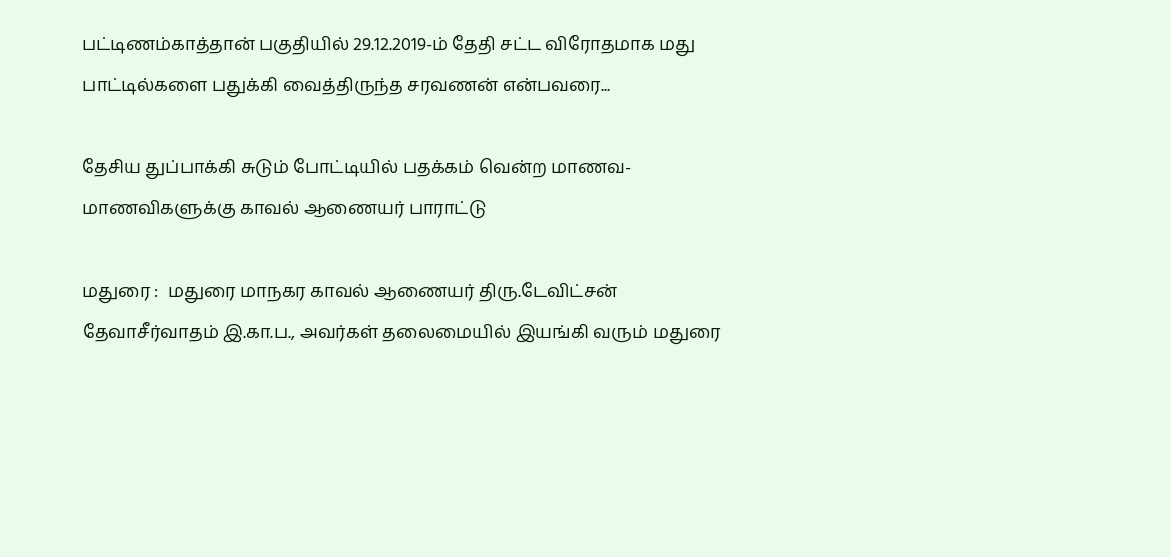பட்டிணம்காத்தான் பகுதியில் 29.12.2019-ம் தேதி சட்ட விரோதமாக மது பாட்டில்களை பதுக்கி வைத்திருந்த சரவணன் என்பவரை...

தேசிய துப்பாக்கி சுடும் போட்டியில் பதக்கம் வென்ற மாணவ-மாணவிகளுக்கு காவல் ஆணையர் பாராட்டு

மதுரை :  மதுரை மாநகர காவல் ஆணையர் திரு.டேவிட்சன் தேவாசீர்வாதம் இ.கா.ப., அவர்கள் தலைமையில் இயங்கி வரும் மதுரை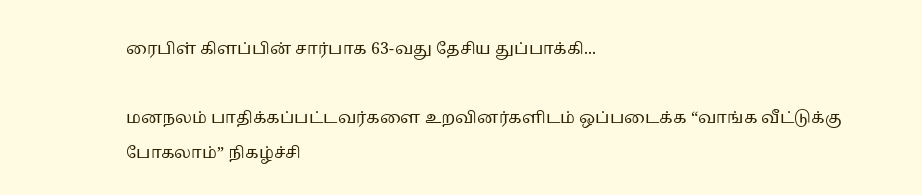ரைபிள் கிளப்பின் சார்பாக 63-வது தேசிய துப்பாக்கி...

மனநலம் பாதிக்கப்பட்டவர்களை உறவினர்களிடம் ஒப்படைக்க “வாங்க வீட்டுக்கு போகலாம்” நிகழ்ச்சி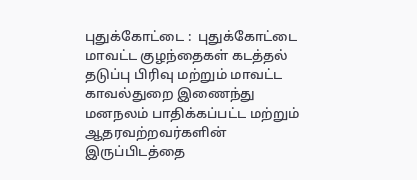புதுக்கோட்டை :  புதுக்கோட்டை மாவட்ட குழந்தைகள் கடத்தல் தடுப்பு பிரிவு மற்றும் மாவட்ட காவல்துறை இணைந்து மனநலம் பாதிக்கப்பட்ட மற்றும் ஆதரவற்றவர்களின் இருப்பிடத்தை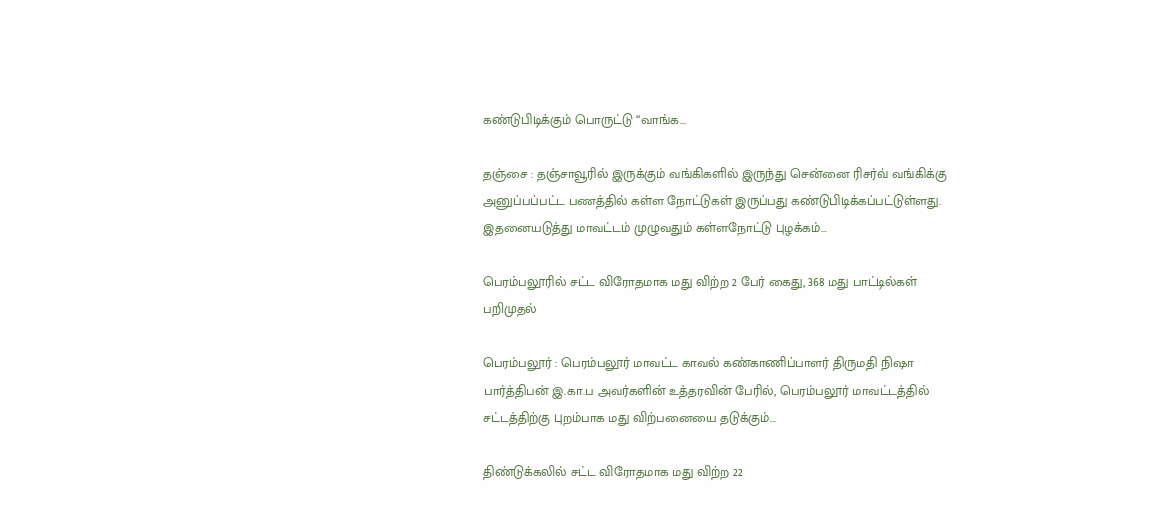கண்டுபிடிக்கும் பொருட்டு “வாங்க...

தஞ்சை : தஞ்சாவூரில் இருக்கும் வங்கிகளில் இருந்து சென்னை ரிசர்வ் வங்கிக்கு அனுப்பப்பட்ட பணத்தில் கள்ள நோட்டுகள் இருப்பது கண்டுபிடிக்கப்பட்டுள்ளது. இதனையடுத்து மாவட்டம் முழுவதும் கள்ளநோட்டு புழக்கம்...

பெரம்பலூரில் சட்ட விரோதமாக மது விற்ற 2 பேர் கைது, 368 மது பாட்டில்கள் பறிமுதல்

பெரம்பலூர் : பெரம்பலூர் மாவட்ட காவல் கண்காணிப்பாளர் திருமதி நிஷா பார்த்திபன் இ.கா.ப அவர்களின் உத்தரவின் பேரில், பெரம்பலூர் மாவட்டத்தில் சட்டத்திற்கு புறம்பாக மது விற்பனையை தடுக்கும்...

திண்டுக்கலில் சட்ட விரோதமாக மது விற்ற 22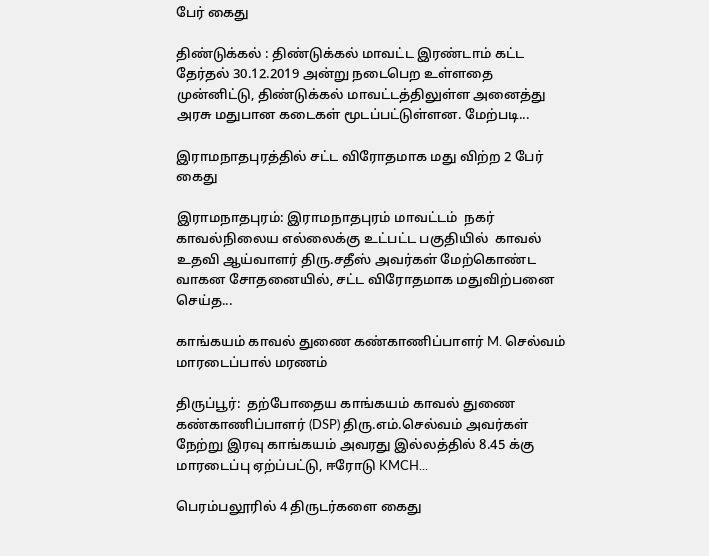பேர் கைது

திண்டுக்கல் : திண்டுக்கல் மாவட்ட இரண்டாம் கட்ட தேர்தல் 30.12.2019 அன்று நடைபெற உள்ளதை முன்னிட்டு, திண்டுக்கல் மாவட்டத்திலுள்ள அனைத்து அரசு மதுபான கடைகள் மூடப்பட்டுள்ளன. மேற்படி...

இராமநாதபுரத்தில் சட்ட விரோதமாக மது விற்ற 2 பேர் கைது

இராமநாதபுரம்: இராமநாதபுரம் மாவட்டம்  நகர் காவல்நிலைய எல்லைக்கு உட்பட்ட பகுதியில்  காவல் உதவி ஆய்வாளர் திரு.சதீஸ் அவர்கள் மேற்கொண்ட வாகன சோதனையில், சட்ட விரோதமாக மதுவிற்பனை செய்த...

காங்கயம் காவல் துணை கண்காணிப்பாளர் M. செல்வம் மாரடைப்பால் மரணம்

திருப்பூர்:  தற்போதைய காங்கயம் காவல் துணை கண்காணிப்பாளர் (DSP) திரு.எம்.செல்வம் அவர்கள் நேற்று இரவு காங்கயம் அவரது இல்லத்தில் 8.45 க்கு மாரடைப்பு ஏற்ப்பட்டு, ஈரோடு KMCH...

பெரம்பலூரில் 4 திருடர்களை கைது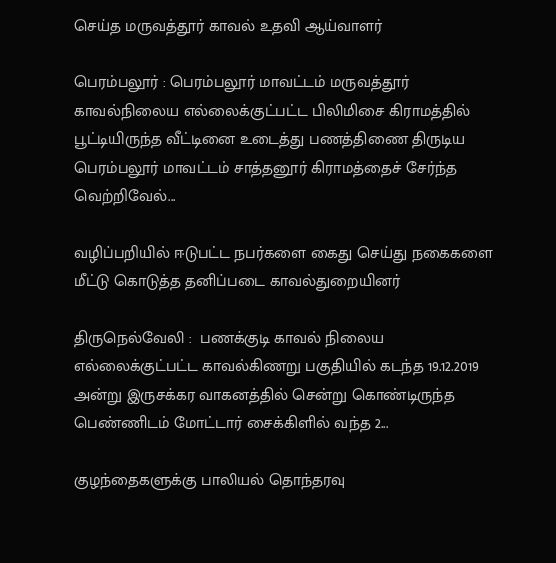செய்த மருவத்தூர் காவல் உதவி ஆய்வாளர்

பெரம்பலூர் : பெரம்பலூர் மாவட்டம் மருவத்தூர் காவல்நிலைய எல்லைக்குட்பட்ட பிலிமிசை கிராமத்தில் பூட்டியிருந்த வீட்டினை உடைத்து பணத்திணை திருடிய பெரம்பலூர் மாவட்டம் சாத்தனூர் கிராமத்தைச் சேர்ந்த வெற்றிவேல்...

வழிப்பறியில் ஈடுபட்ட நபர்களை கைது செய்து நகைகளை மீட்டு கொடுத்த தனிப்படை காவல்துறையினர்

திருநெல்வேலி :  பணக்குடி காவல் நிலைய எல்லைக்குட்பட்ட காவல்கிணறு பகுதியில் கடந்த 19.12.2019 அன்று இருசக்கர வாகனத்தில் சென்று கொண்டிருந்த பெண்ணிடம் மோட்டார் சைக்கிளில் வந்த 2...

குழந்தைகளுக்கு பாலியல் தொந்தரவு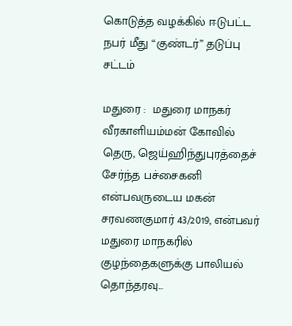கொடுத்த வழக்கில் ஈடுபட்ட நபர் மீது “குண்டர்” தடுப்பு சட்டம்

மதுரை :  மதுரை மாநகர் வீரகாளியம்மன் கோவில் தெரு, ஜெய்ஹிந்துபுரத்தைச் சேர்ந்த பச்சைகனி என்பவருடைய மகன் சரவணகுமார் 43/2019, என்பவர் மதுரை மாநகரில் குழந்தைகளுக்கு பாலியல் தொந்தரவு...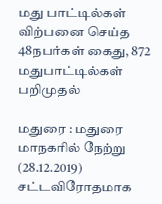மது பாட்டில்கள் விற்பனை செய்த 48நபர்கள் கைது, 872 மதுபாட்டில்கள் பறிமுதல்

மதுரை : மதுரை மாநகரில் நேற்று (28.12.2019) சட்டவிரோதமாக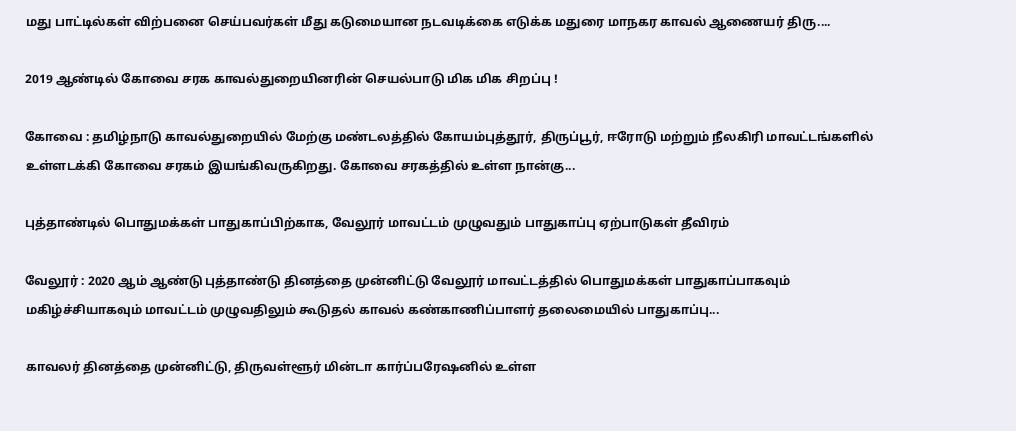மது பாட்டில்கள் விற்பனை செய்பவர்கள் மீது கடுமையான நடவடிக்கை எடுக்க மதுரை மாநகர காவல் ஆணையர் திரு....

2019 ஆண்டில் கோவை சரக காவல்துறையினரின் செயல்பாடு மிக மிக சிறப்பு !

கோவை : தமிழ்நாடு காவல்துறையில் மேற்கு மண்டலத்தில் கோயம்புத்தூர், திருப்பூர், ஈரோடு மற்றும் நீலகிரி மாவட்டங்களில் உள்ளடக்கி கோவை சரகம் இயங்கிவருகிறது. கோவை சரகத்தில் உள்ள நான்கு...

புத்தாண்டில் பொதுமக்கள் பாதுகாப்பிற்காக, வேலூர் மாவட்டம் முழுவதும் பாதுகாப்பு ஏற்பாடுகள் தீவிரம்

வேலூர் : 2020 ஆம் ஆண்டு புத்தாண்டு தினத்தை முன்னிட்டு வேலூர் மாவட்டத்தில் பொதுமக்கள் பாதுகாப்பாகவும் மகிழ்ச்சியாகவும் மாவட்டம் முழுவதிலும் கூடுதல் காவல் கண்காணிப்பாளர் தலைமையில் பாதுகாப்பு...

காவலர் தினத்தை முன்னிட்டு, திருவள்ளூர் மின்டா கார்ப்பரேஷனில் உள்ள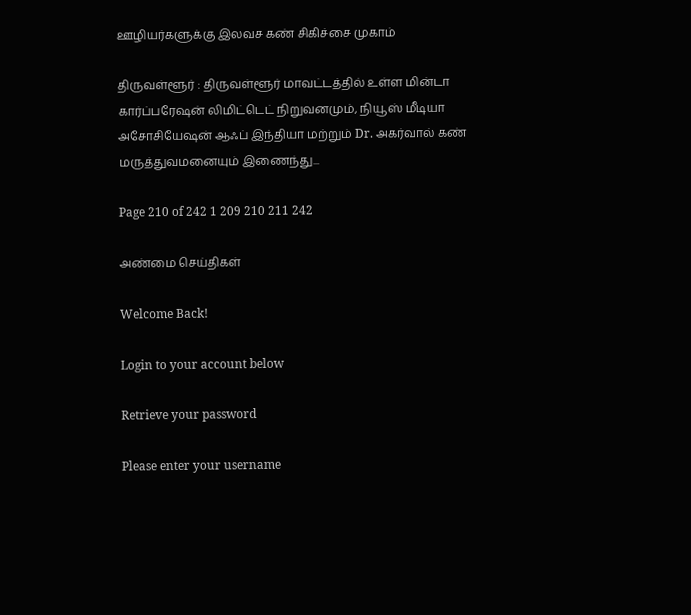ஊழியர்களுக்கு இலவச கண் சிகிச்சை முகாம்

திருவள்ளூர் : திருவள்ளூர் மாவட்டத்தில் உள்ள மின்டா கார்ப்பரேஷன் லிமிட்டெட் நிறுவனமும், நியூஸ் மீடியா அசோசியேஷன் ஆஃப் இந்தியா மற்றும் Dr. அகர்வால் கண் மருத்துவமனையும் இணைந்து...

Page 210 of 242 1 209 210 211 242

அண்மை செய்திகள்

Welcome Back!

Login to your account below

Retrieve your password

Please enter your username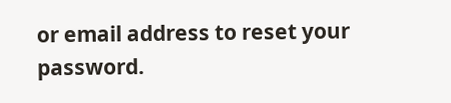or email address to reset your password.